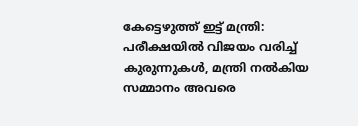കേട്ടെഴുത്ത് ഇട്ട് മന്ത്രി: പരീക്ഷയില്‍ വിജയം വരിച്ച് കുരുന്നുകള്‍, മന്ത്രി നല്‍കിയ സമ്മാനം അവരെ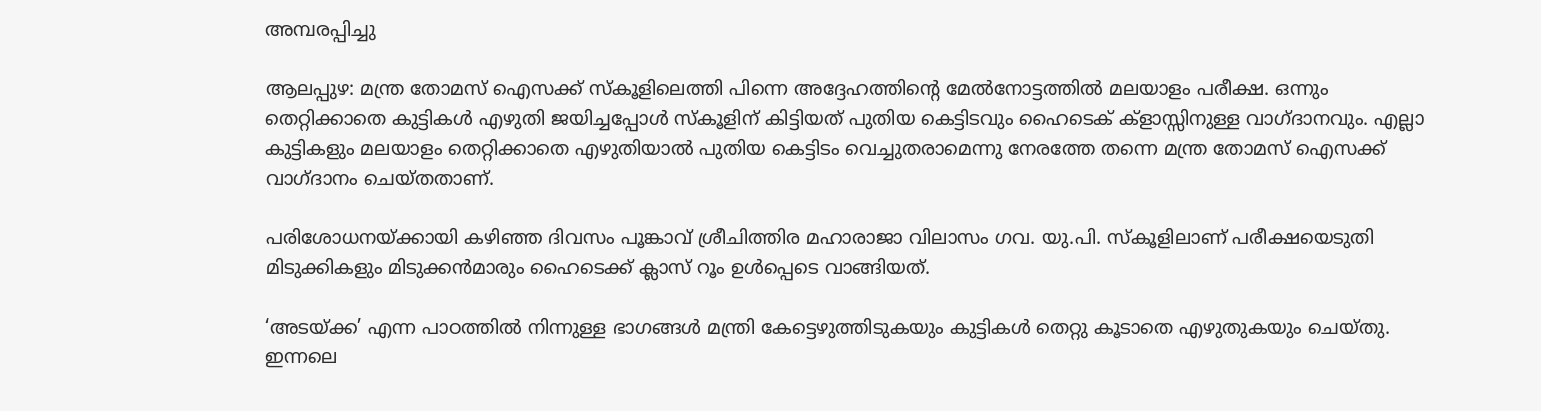അമ്പരപ്പിച്ചു

ആലപ്പുഴ: മന്ത്ര തോമസ് ഐസക്ക് സ്‌കൂളിലെത്തി പിന്നെ അദ്ദേഹത്തിന്റെ മേല്‍നോട്ടത്തില്‍ മലയാളം പരീക്ഷ. ഒന്നും തെറ്റിക്കാതെ കുട്ടികള്‍ എഴുതി ജയിച്ചപ്പോള്‍ സ്‌കൂളിന് കിട്ടിയത് പുതിയ കെട്ടിടവും ഹൈടെക് ക്‌ളാസ്സിനുള്ള വാഗ്ദാനവും. എല്ലാ കുട്ടികളും മലയാളം തെറ്റിക്കാതെ എഴുതിയാല്‍ പുതിയ കെട്ടിടം വെച്ചുതരാമെന്നു നേരത്തേ തന്നെ മന്ത്ര തോമസ് ഐസക്ക് വാഗ്ദാനം ചെയ്തതാണ്.

പരിശോധനയ്ക്കായി കഴിഞ്ഞ ദിവസം പൂങ്കാവ് ശ്രീചിത്തിര മഹാരാജാ വിലാസം ഗവ. യു.പി. സ്‌കൂളിലാണ് പരീക്ഷയെടുതി മിടുക്കികളും മിടുക്കന്‍മാരും ഹൈടെക്ക് ക്ലാസ് റൂം ഉള്‍പ്പെടെ വാങ്ങിയത്.

‘അടയ്ക്ക’ എന്ന പാഠത്തില്‍ നിന്നുള്ള ഭാഗങ്ങള്‍ മന്ത്രി കേട്ടെഴുത്തിടുകയും കുട്ടികള്‍ തെറ്റു കൂടാതെ എഴുതുകയും ചെയ്തു. ഇന്നലെ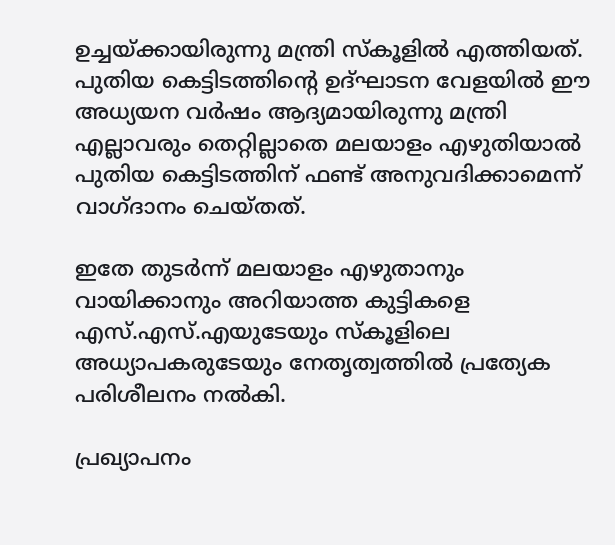ഉച്ചയ്ക്കായിരുന്നു മന്ത്രി സ്‌കൂളില്‍ എത്തിയത്. പുതിയ കെട്ടിടത്തിന്റെ ഉദ്ഘാടന വേളയില്‍ ഈ അധ്യയന വര്‍ഷം ആദ്യമായിരുന്നു മന്ത്രി എല്ലാവരും തെറ്റില്ലാതെ മലയാളം എഴുതിയാല്‍ പുതിയ കെട്ടിടത്തിന് ഫണ്ട് അനുവദിക്കാമെന്ന് വാഗ്ദാനം ചെയ്തത്.

ഇതേ തുടര്‍ന്ന് മലയാളം എഴുതാനും വായിക്കാനും അറിയാത്ത കുട്ടികളെ എസ്.എസ്.എയുടേയും സ്‌കൂളിലെ അധ്യാപകരുടേയും നേതൃത്വത്തില്‍ പ്രത്യേക പരിശീലനം നല്‍കി.

പ്രഖ്യാപനം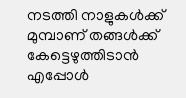നടത്തി നാളുകള്‍ക്ക് മുമ്പാണ് തങ്ങള്‍ക്ക് കേട്ടെഴുത്തിടാന്‍ എപ്പോള്‍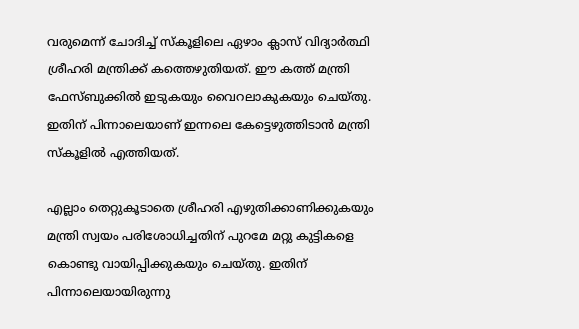വരുമെന്ന് ചോദിച്ച് സ്‌കൂളിലെ ഏഴാം ക്ലാസ് വിദ്യാര്‍ത്ഥി ശ്രീഹരി മന്ത്രിക്ക് കത്തെഴുതിയത്. ഈ കത്ത് മന്ത്രി ഫേസ്ബുക്കില്‍ ഇടുകയും വൈറലാകുകയും ചെയ്തു. ഇതിന് പിന്നാലെയാണ് ഇന്നലെ കേട്ടെഴുത്തിടാന്‍ മന്ത്രി സ്‌കൂളില്‍ എത്തിയത്.

എല്ലാം തെറ്റുകൂടാതെ ശ്രീഹരി എഴുതിക്കാണിക്കുകയും മന്ത്രി സ്വയം പരിശോധിച്ചതിന് പുറമേ മറ്റു കുട്ടികളെ കൊണ്ടു വായിപ്പിക്കുകയും ചെയ്തു. ഇതിന് പിന്നാലെയായിരുന്നു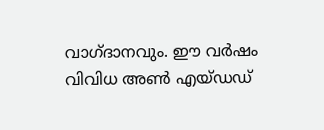വാഗ്ദാനവും. ഈ വര്‍ഷം വിവിധ അണ്‍ എയ്ഡഡ്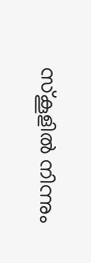സ്‌കൂളില്‍ നിന്നും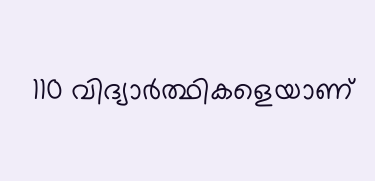110 വിദ്യാര്‍ത്ഥികളെയാണ്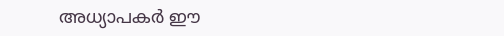അധ്യാപകര്‍ ഈ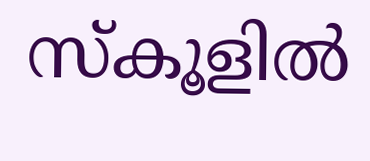സ്‌കൂളില്‍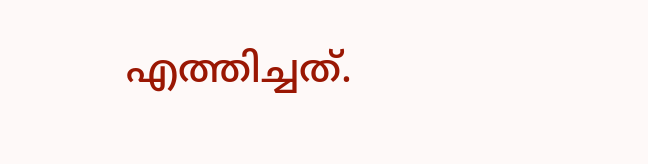എത്തിച്ചത്.